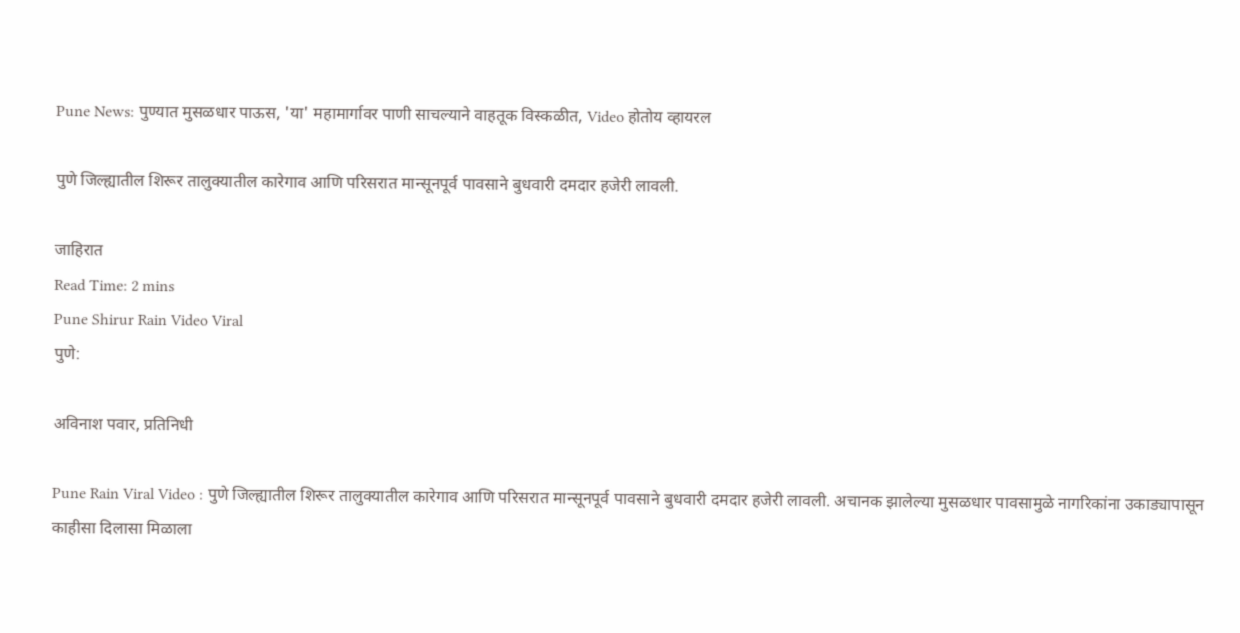Pune News: पुण्यात मुसळधार पाऊस, 'या' महामार्गावर पाणी साचल्याने वाहतूक विस्कळीत, Video होतोय व्हायरल

पुणे जिल्ह्यातील शिरूर तालुक्यातील कारेगाव आणि परिसरात मान्सूनपूर्व पावसाने बुधवारी दमदार हजेरी लावली.

जाहिरात
Read Time: 2 mins
Pune Shirur Rain Video Viral
पुणे:

अविनाश पवार, प्रतिनिधी

Pune Rain Viral Video : पुणे जिल्ह्यातील शिरूर तालुक्यातील कारेगाव आणि परिसरात मान्सूनपूर्व पावसाने बुधवारी दमदार हजेरी लावली. अचानक झालेल्या मुसळधार पावसामुळे नागरिकांना उकाड्यापासून काहीसा दिलासा मिळाला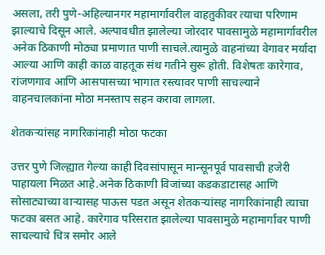असला, तरी पुणे-अहिल्यानगर महामार्गावरील वाहतुकीवर त्याचा परिणाम झाल्याचे दिसून आले. अल्पावधीत झालेल्या जोरदार पावसामुळे महामार्गावरील अनेक ठिकाणी मोठ्या प्रमाणात पाणी साचले.त्यामुळे वाहनांच्या वेगावर मर्यादा आल्या आणि काही काळ वाहतूक संथ गतीने सुरू होती. विशेषतः कारेगाव, रांजणगाव आणि आसपासच्या भागात रस्त्यावर पाणी साचल्याने वाहनचालकांना मोठा मनस्ताप सहन करावा लागला.

शेतकऱ्यांसह नागरिकांनाही मोठा फटका

उत्तर पुणे जिल्ह्यात गेल्या काही दिवसांपासून मान्सूनपूर्व पावसाची हजेरी पाहायला मिळत आहे.अनेक ठिकाणी विजांच्या कडकडाटासह आणि सोसाट्याच्या वाऱ्यासह पाऊस पडत असून शेतकऱ्यांसह नागरिकांनाही त्याचा फटका बसत आहे. कारेगाव परिसरात झालेल्या पावसामुळे महामार्गावर पाणी साचल्याचे चित्र समोर आले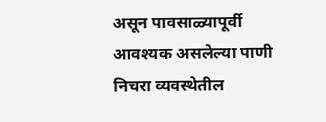असून पावसाळ्यापूर्वी आवश्यक असलेल्या पाणी निचरा व्यवस्थेतील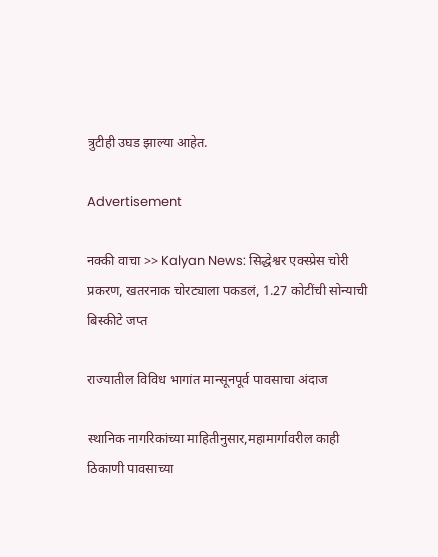त्रुटीही उघड झाल्या आहेत.

Advertisement

नक्की वाचा >> Kalyan News: सिद्धेश्वर एक्स्प्रेस चोरी प्रकरण, खतरनाक चोरट्याला पकडलं, 1.27 कोटींची सोन्याची बिस्कीटे जप्त

राज्यातील विविध भागांत मान्सूनपूर्व पावसाचा अंदाज

स्थानिक नागरिकांच्या माहितीनुसार,महामार्गावरील काही ठिकाणी पावसाच्या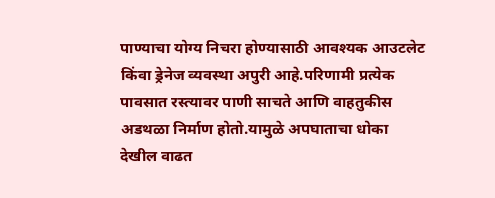पाण्याचा योग्य निचरा होण्यासाठी आवश्यक आउटलेट किंवा ड्रेनेज व्यवस्था अपुरी आहे.परिणामी प्रत्येक पावसात रस्त्यावर पाणी साचते आणि वाहतुकीस अडथळा निर्माण होतो.यामुळे अपघाताचा धोका देखील वाढत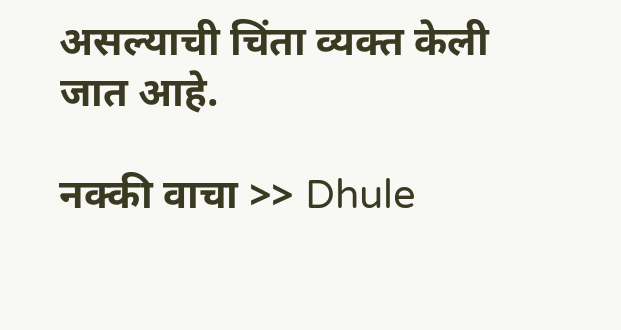असल्याची चिंता व्यक्त केली जात आहे.

नक्की वाचा >> Dhule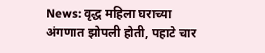News: वृद्ध महिला घराच्या अंगणात झोपली होती, पहाटे चार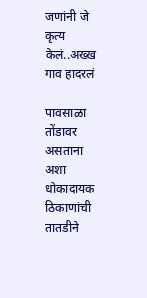जणांनी जे कृत्य केलं..अख्ख गाव हादरलं

पावसाळा तोंडावर असताना अशा धोकादायक ठिकाणांची तातडीने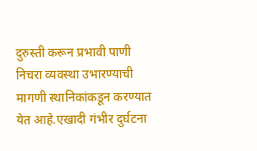दुरुस्ती करून प्रभावी पाणी निचरा व्यवस्था उभारण्याची मागणी स्थानिकांकडून करण्यात येत आहे.एखादी गंभीर दुर्घटना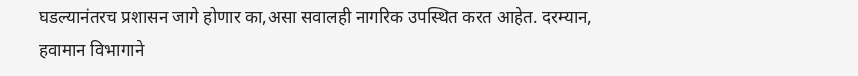घडल्यानंतरच प्रशासन जागे होणार का,असा सवालही नागरिक उपस्थित करत आहेत. दरम्यान, हवामान विभागाने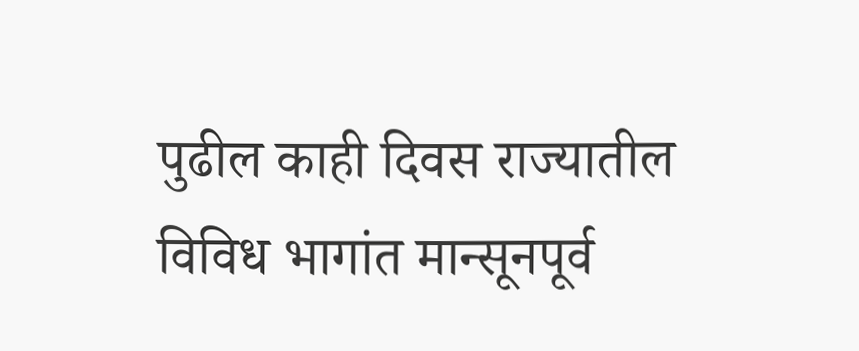पुढील काही दिवस राज्यातील विविध भागांत मान्सूनपूर्व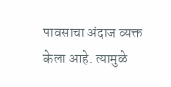पावसाचा अंदाज व्यक्त केला आहे. त्यामुळे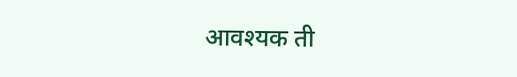आवश्यक ती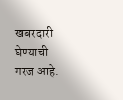खबरदारी घेण्याची गरज आहे.